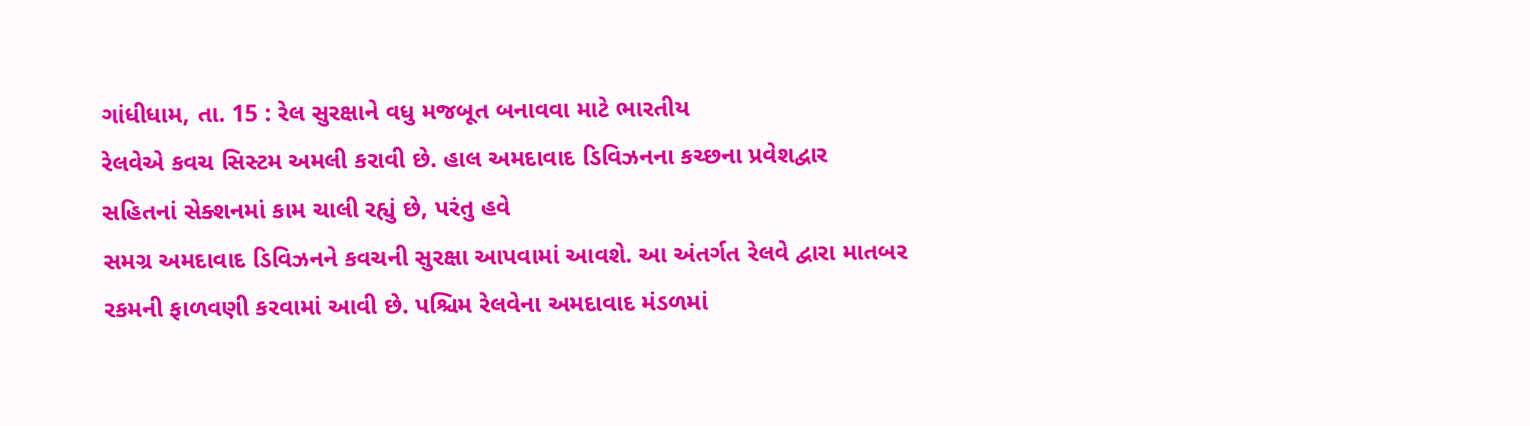ગાંધીધામ, તા. 15 : રેલ સુરક્ષાને વધુ મજબૂત બનાવવા માટે ભારતીય
રેલવેએ કવચ સિસ્ટમ અમલી કરાવી છે. હાલ અમદાવાદ ડિવિઝનના કચ્છના પ્રવેશદ્વાર
સહિતનાં સેક્શનમાં કામ ચાલી રહ્યું છે, પરંતુ હવે
સમગ્ર અમદાવાદ ડિવિઝનને કવચની સુરક્ષા આપવામાં આવશે. આ અંતર્ગત રેલવે દ્વારા માતબર
રકમની ફાળવણી કરવામાં આવી છે. પશ્ચિમ રેલવેના અમદાવાદ મંડળમાં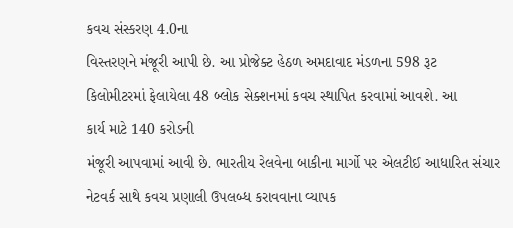કવચ સંસ્કરણ 4.0ના
વિસ્તરણને મંજૂરી આપી છે. આ પ્રોજેક્ટ હેઠળ અમદાવાદ મંડળના 598 રૂટ
કિલોમીટરમાં ફેલાયેલા 48 બ્લોક સેક્શનમાં કવચ સ્થાપિત કરવામાં આવશે. આ
કાર્ય માટે 140 કરોડની
મંજૂરી આપવામાં આવી છે. ભારતીય રેલવેના બાકીના માર્ગો પર એલટીઈ આધારિત સંચાર
નેટવર્ક સાથે કવચ પ્રણાલી ઉપલબ્ધ કરાવવાના વ્યાપક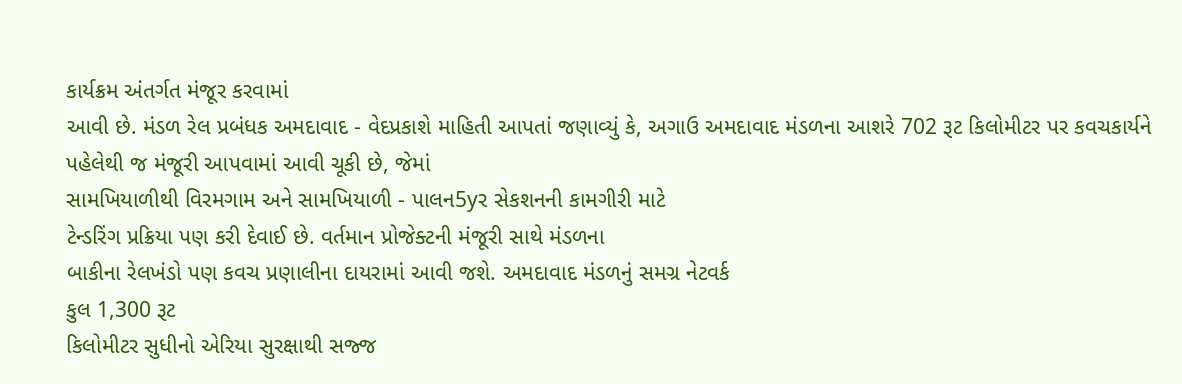કાર્યક્રમ અંતર્ગત મંજૂર કરવામાં
આવી છે. મંડળ રેલ પ્રબંધક અમદાવાદ - વેદપ્રકાશે માહિતી આપતાં જણાવ્યું કે, અગાઉ અમદાવાદ મંડળના આશરે 702 રૂટ કિલોમીટર પર કવચકાર્યને
પહેલેથી જ મંજૂરી આપવામાં આવી ચૂકી છે, જેમાં
સામખિયાળીથી વિરમગામ અને સામખિયાળી - પાલન5yર સેકશનની કામગીરી માટે
ટેન્ડરિંગ પ્રક્રિયા પણ કરી દેવાઈ છે. વર્તમાન પ્રોજેક્ટની મંજૂરી સાથે મંડળના
બાકીના રેલખંડો પણ કવચ પ્રણાલીના દાયરામાં આવી જશે. અમદાવાદ મંડળનું સમગ્ર નેટવર્ક
કુલ 1,300 રૂટ
કિલોમીટર સુધીનો એરિયા સુરક્ષાથી સજ્જ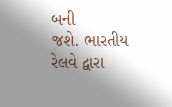બની
જશે. ભારતીય રેલવે દ્વારા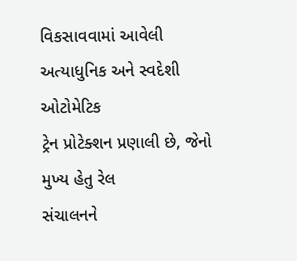વિકસાવવામાં આવેલી અત્યાધુનિક અને સ્વદેશી ઓટોમેટિક
ટ્રેન પ્રોટેક્શન પ્રણાલી છે, જેનો મુખ્ય હેતુ રેલ
સંચાલનને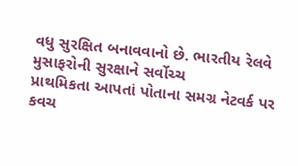વધુ સુરક્ષિત બનાવવાનો છે. ભારતીય રેલવે મુસાફરોની સુરક્ષાને સર્વોચ્ચ
પ્રાથમિકતા આપતાં પોતાના સમગ્ર નેટવર્ક પર કવચ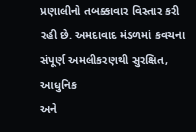પ્રણાલીનો તબક્કાવાર વિસ્તાર કરી
રહી છે. અમદાવાદ મંડળમાં કવચના સંપૂર્ણ અમલીકરણથી સુરક્ષિત, આધુનિક
અને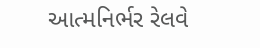આત્મનિર્ભર રેલવે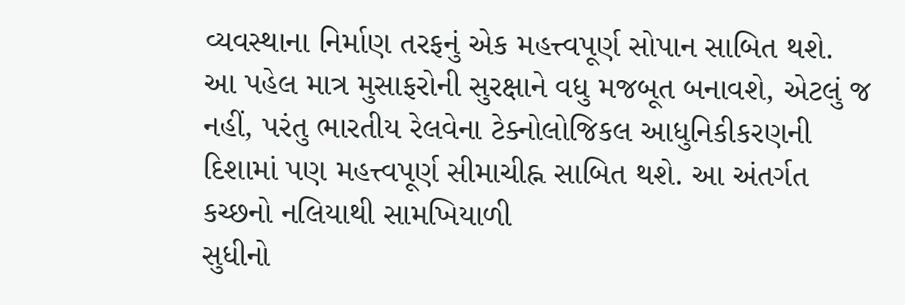વ્યવસ્થાના નિર્માણ તરફનું એક મહત્ત્વપૂર્ણ સોપાન સાબિત થશે.
આ પહેલ માત્ર મુસાફરોની સુરક્ષાને વધુ મજબૂત બનાવશે, એટલું જ
નહીં, પરંતુ ભારતીય રેલવેના ટેક્નોલોજિકલ આધુનિકીકરણની
દિશામાં પણ મહત્ત્વપૂર્ણ સીમાચીહ્ન સાબિત થશે. આ અંતર્ગત કચ્છનો નલિયાથી સામખિયાળી
સુધીનો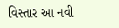વિસ્તાર આ નવી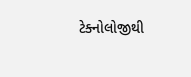ટેક્નોલોજીથી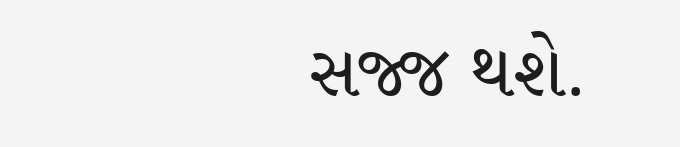સજ્જ થશે.